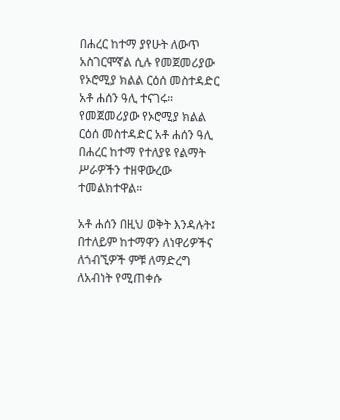በሐረር ከተማ ያየሁት ለውጥ አስገርሞኛል ሲሉ የመጀመሪያው የኦሮሚያ ክልል ርዕሰ መስተዳድር አቶ ሐሰን ዓሊ ተናገሩ።
የመጀመሪያው የኦሮሚያ ክልል ርዕሰ መስተዳድር አቶ ሐሰን ዓሊ በሐረር ከተማ የተለያዩ የልማት ሥራዎችን ተዘዋውረው ተመልክተዋል።

አቶ ሐሰን በዚህ ወቅት እንዳሉት፤ በተለይም ከተማዋን ለነዋሪዎችና ለጎብኚዎች ምቹ ለማድረግ ለአብነት የሚጠቀሱ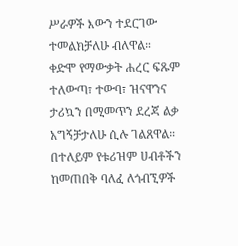ሥራዎች እውን ተደርገው ተመልክቻለሁ ብለዋል።
ቀድሞ የማውቃት ሐረር ፍጹም ተለውጣ፣ ተውባ፣ ዝናዋንና ታሪኳን በሚመጥን ደረጃ ልቃ አግኝቻታለሁ ሲሉ ገልጸዋል። በተለይም የቱሪዝም ሀብቶችን ከመጠበቅ ባለፈ ለጎብኚዎች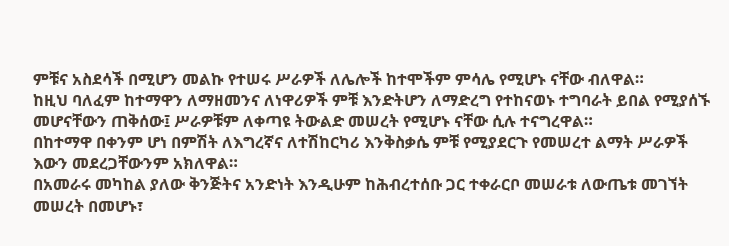ምቹና አስደሳች በሚሆን መልኩ የተሠሩ ሥራዎች ለሌሎች ከተሞችም ምሳሌ የሚሆኑ ናቸው ብለዋል።
ከዚህ ባለፈም ከተማዋን ለማዘመንና ለነዋሪዎች ምቹ እንድትሆን ለማድረግ የተከናወኑ ተግባራት ይበል የሚያሰኙ መሆናቸውን ጠቅሰው፤ ሥራዎቹም ለቀጣዩ ትውልድ መሠረት የሚሆኑ ናቸው ሲሉ ተናግረዋል።
በከተማዋ በቀንም ሆነ በምሽት ለእግረኛና ለተሽከርካሪ እንቅስቃሴ ምቹ የሚያደርጉ የመሠረተ ልማት ሥራዎች እውን መደረጋቸውንም አክለዋል።
በአመራሩ መካከል ያለው ቅንጅትና አንድነት እንዲሁም ከሕብረተሰቡ ጋር ተቀራርቦ መሠራቱ ለውጤቱ መገኘት መሠረት በመሆኑ፣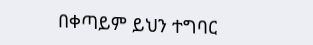በቀጣይም ይህን ተግባር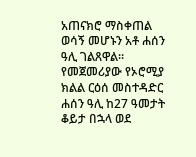አጠናክሮ ማስቀጠል ወሳኝ መሆኑን አቶ ሐሰን ዓሊ ገልጸዋል።
የመጀመሪያው የኦሮሚያ ክልል ርዕሰ መስተዳድር ሐሰን ዓሊ ከ27 ዓመታት ቆይታ በኋላ ወደ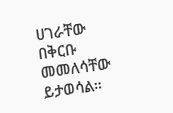ሀገራቸው በቅርቡ መመለሳቸው ይታወሳል።